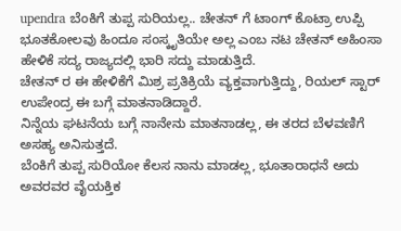upendra ಬೆಂಕಿಗೆ ತುಪ್ಪ ಸುರಿಯಲ್ಲ.. ಚೇತನ್ ಗೆ ಟಾಂಗ್ ಕೊಟ್ರಾ ಉಪ್ಪಿ
ಭೂತಕೋಲವು ಹಿಂದೂ ಸಂಸ್ಕೃತಿಯೇ ಅಲ್ಲ ಎಂಬ ನಟ ಚೇತನ್ ಅಹಿಂಸಾ ಹೇಳಿಕೆ ಸದ್ಯ ರಾಜ್ಯದಲ್ಲಿ ಭಾರಿ ಸದ್ದು ಮಾಡುತ್ತಿದೆ.
ಚೇತನ್ ರ ಈ ಹೇಳಿಕೆಗೆ ಮಿಶ್ರ ಪ್ರತಿಕ್ರಿಯೆ ವ್ಯಕ್ತವಾಗುತ್ತಿದ್ದು, ರಿಯಲ್ ಸ್ಟಾರ್ ಉಪೇಂದ್ರ ಈ ಬಗ್ಗೆ ಮಾತನಾಡಿದ್ದಾರೆ.
ನಿನ್ನೆಯ ಘಟನೆಯ ಬಗ್ಗೆ ನಾನೇನು ಮಾತನಾಡಲ್ಲ, ಈ ತರದ ಬೆಳವಣಿಗೆ ಅಸಹ್ಯ ಅನಿಸುತ್ತದೆ.
ಬೆಂಕಿಗೆ ತುಪ್ಪ ಸುರಿಯೋ ಕೆಲಸ ನಾನು ಮಾಡಲ್ಲ, ಭೂತಾರಾಧನೆ ಅದು ಅವರವರ ವೈಯಕ್ತಿಕ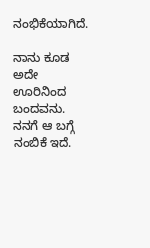ನಂಭಿಕೆಯಾಗಿದೆ.

ನಾನು ಕೂಡ ಅದೇ ಊರಿನಿಂದ ಬಂದವನು. ನನಗೆ ಆ ಬಗ್ಗೆ ನಂಬಿಕೆ ಇದೆ.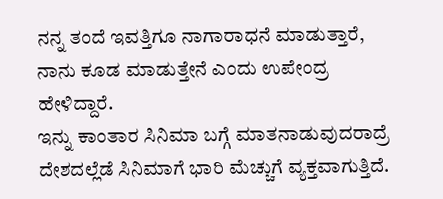ನನ್ನ ತಂದೆ ಇವತ್ತಿಗೂ ನಾಗಾರಾಧನೆ ಮಾಡುತ್ತಾರೆ, ನಾನು ಕೂಡ ಮಾಡುತ್ತೇನೆ ಎಂದು ಉಪೇಂದ್ರ ಹೇಳಿದ್ದಾರೆ.
ಇನ್ನು ಕಾಂತಾರ ಸಿನಿಮಾ ಬಗ್ಗೆ ಮಾತನಾಡುವುದರಾದ್ರೆ ದೇಶದಲ್ಲೆಡೆ ಸಿನಿಮಾಗೆ ಭಾರಿ ಮೆಚ್ಚುಗೆ ವ್ಯಕ್ತವಾಗುತ್ತಿದೆ.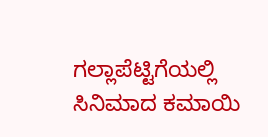ಗಲ್ಲಾಪೆಟ್ಟಿಗೆಯಲ್ಲಿ ಸಿನಿಮಾದ ಕಮಾಯಿ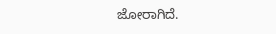ಜೋರಾಗಿದೆ.